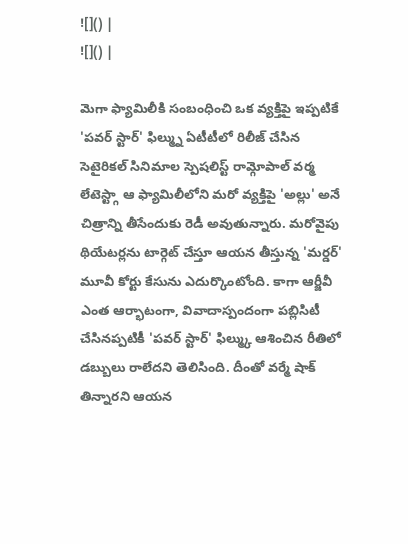![]() |
![]() |

మెగా ఫ్యామిలీకి సంబంధించి ఒక వ్యక్తిపై ఇప్పటికే 'పవర్ స్టార్' ఫిల్మ్ను ఏటీటీలో రిలీజ్ చేసిన సెటైరికల్ సినిమాల స్పెషలిస్ట్ రామ్గోపాల్ వర్మ లేటెస్ట్గా ఆ ఫ్యామిలీలోని మరో వ్యక్తిపై 'అల్లు' అనే చిత్రాన్ని తీసేందుకు రెడీ అవుతున్నారు. మరోవైపు థియేటర్లను టార్గెట్ చేస్తూ ఆయన తీస్తున్న 'మర్డర్' మూవీ కోర్టు కేసును ఎదుర్కొంటోంది. కాగా ఆర్జీవీ ఎంత ఆర్భాటంగా, వివాదాస్పందంగా పబ్లిసిటీ చేసినప్పటికీ 'పవర్ స్టార్' ఫిల్మ్కు ఆశించిన రీతిలో డబ్బులు రాలేదని తెలిసింది. దీంతో వర్మే షాక్ తిన్నారని ఆయన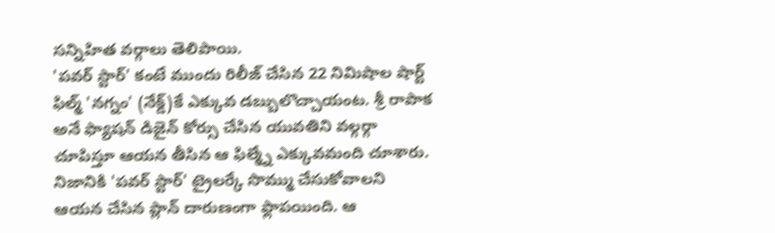సన్నిహిత వర్గాలు తెలిపాయి.
'పవర్ స్టార్' కంటే ముందు రిలీజ్ చేసిన 22 నిమిషాల షార్ట్ ఫిల్మ్ 'నగ్నం' (నేక్డ్)కే ఎక్కువ డబ్బులొచ్చాయంట. శ్రీ రాపాక అనే ఫ్యాషన్ డిజైన్ కోర్సు చేసిన యువతిని వల్గర్గా చూపిస్తూ ఆయన తీసిన ఆ ఫిల్మ్నే ఎక్కువమంది చూశారు. నిజానికి 'పవర్ స్టార్' ట్రైలర్కే సొమ్ము చేసుకోవాలని ఆయన చేసిన ప్లాన్ దారుణంగా ఫ్లాపయింది. ఆ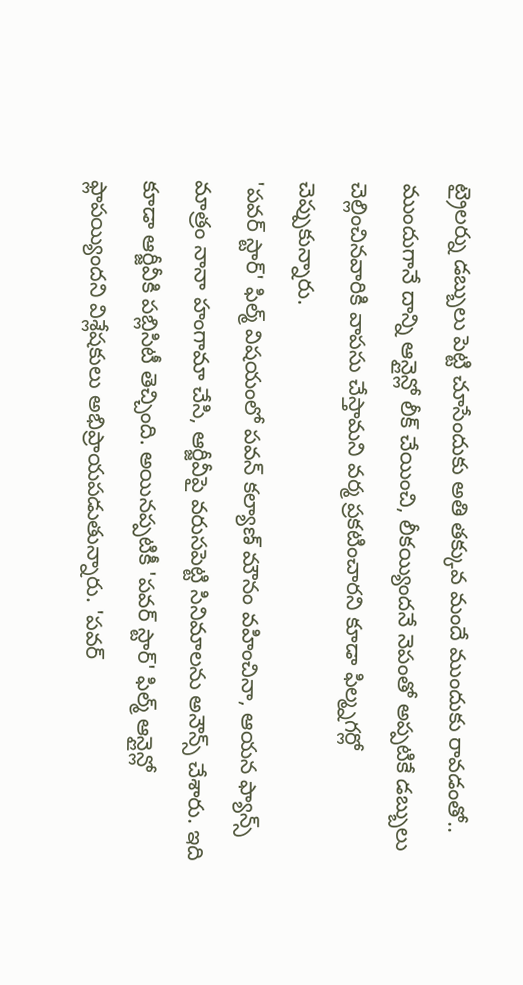ట్రైలర్ను డబ్బులు పెట్టి చూసేందుకు అతి తక్కువ మందే ముందుకు రావడంతో.. ముందుగానే దాన్ని ఆన్లైన్లో లీక్ చేయించి, లీకయ్యిందనే నెపంతో అప్పటికే డబ్బులు చెల్లించినవారికి వాపసు చేస్తామని వర్మ ప్రకటించారని కూడా ఫిల్మ్నగర్లో చెప్పుకున్నారు.
'పవర్ స్టార్' ఫిల్మ్ విషయంలో పవన్ కల్యాణ్ మౌనం వహించినా, ఆయన ఫ్యాన్స్ మాత్రం నానా హంగామా చేసి, ఆర్జీవీపై వరుసపెట్టి సినిమాలను అనౌన్స్ చేశారు. ఇది కూడా ఆర్జీవీకి పబ్లిసిటీ తెచ్చింది. అయినప్పటికీ 'పవర్ స్టార్' ఫిల్మ్ ఆన్లైన్లో ఫ్లాపయ్యిందని విశ్లేషకులు అభిప్రాయపడుతున్నారు. 'పవర్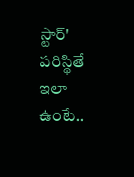స్టార్' పరిస్థితే ఇలా ఉంటే..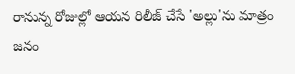రానున్న రోజుల్లో ఆయన రిలీజ్ చేసే 'అల్లు'ను మాత్రం జనం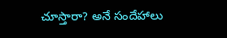చూస్తారా? అనే సందేహాలు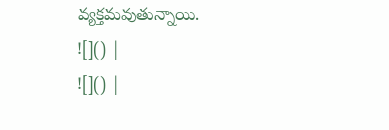వ్యక్తమవుతున్నాయి.
![]() |
![]() |